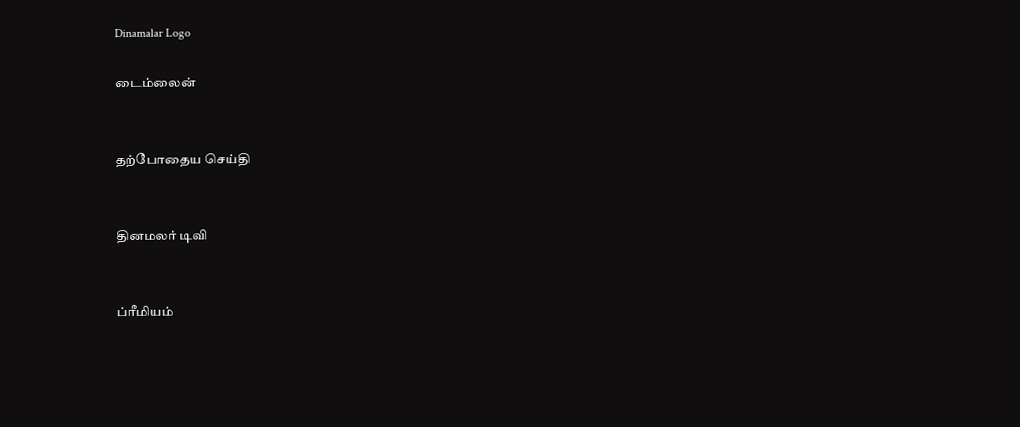Dinamalar Logo

டைம்லைன்


தற்போதைய செய்தி


தினமலர் டிவி


ப்ரீமியம்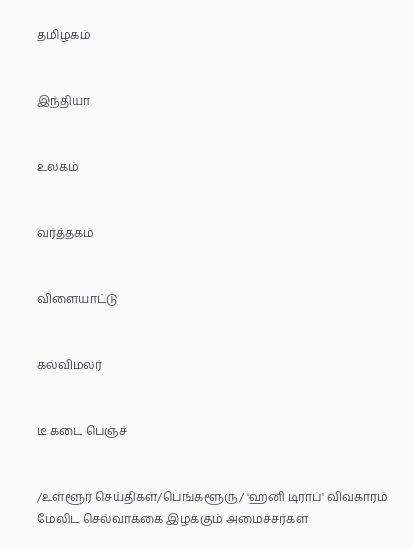தமிழகம்


இந்தியா


உலகம்


வர்த்தகம்


விளையாட்டு


கல்விமலர்


டீ கடை பெஞ்ச்


/உள்ளூர் செய்திகள்/பெங்களூரு/ 'ஹனி டிராப்' விவகாரம் மேலிட செல்வாக்கை இழக்கும் அமைச்சர்கள்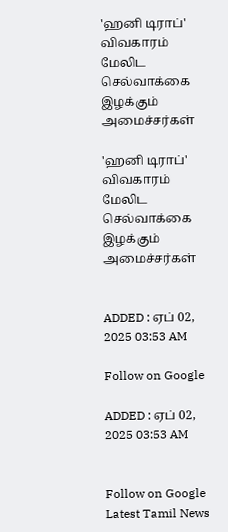'ஹனி டிராப்' விவகாரம் மேலிட செல்வாக்கை இழக்கும் அமைச்சர்கள்

'ஹனி டிராப்' விவகாரம் மேலிட செல்வாக்கை இழக்கும் அமைச்சர்கள்


ADDED : ஏப் 02, 2025 03:53 AM

Follow on Google

ADDED : ஏப் 02, 2025 03:53 AM


Follow on Google
Latest Tamil News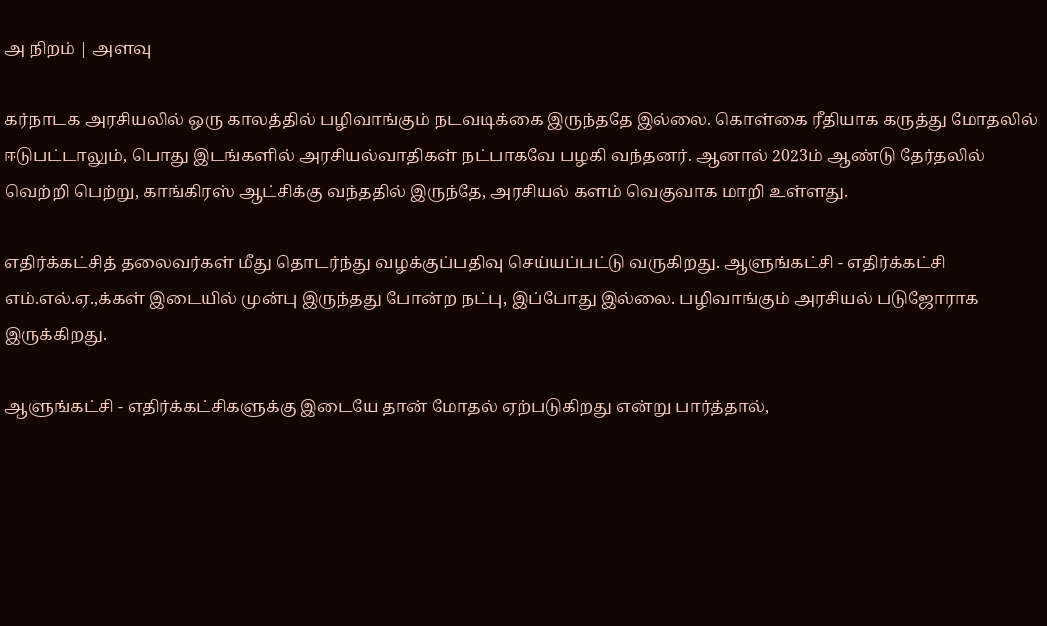அ நிறம் | அளவு

கர்நாடக அரசியலில் ஒரு காலத்தில் பழிவாங்கும் நடவடிக்கை இருந்ததே இல்லை. கொள்கை ரீதியாக கருத்து மோதலில் ஈடுபட்டாலும், பொது இடங்களில் அரசியல்வாதிகள் நட்பாகவே பழகி வந்தனர். ஆனால் 2023ம் ஆண்டு தேர்தலில் வெற்றி பெற்று, காங்கிரஸ் ஆட்சிக்கு வந்ததில் இருந்தே, அரசியல் களம் வெகுவாக மாறி உள்ளது.

எதிர்க்கட்சித் தலைவர்கள் மீது தொடர்ந்து வழக்குப்பதிவு செய்யப்பட்டு வருகிறது. ஆளுங்கட்சி - எதிர்க்கட்சி எம்.எல்.ஏ.,க்கள் இடையில் முன்பு இருந்தது போன்ற நட்பு, இப்போது இல்லை. பழிவாங்கும் அரசியல் படுஜோராக இருக்கிறது.

ஆளுங்கட்சி - எதிர்க்கட்சிகளுக்கு இடையே தான் மோதல் ஏற்படுகிறது என்று பார்த்தால்,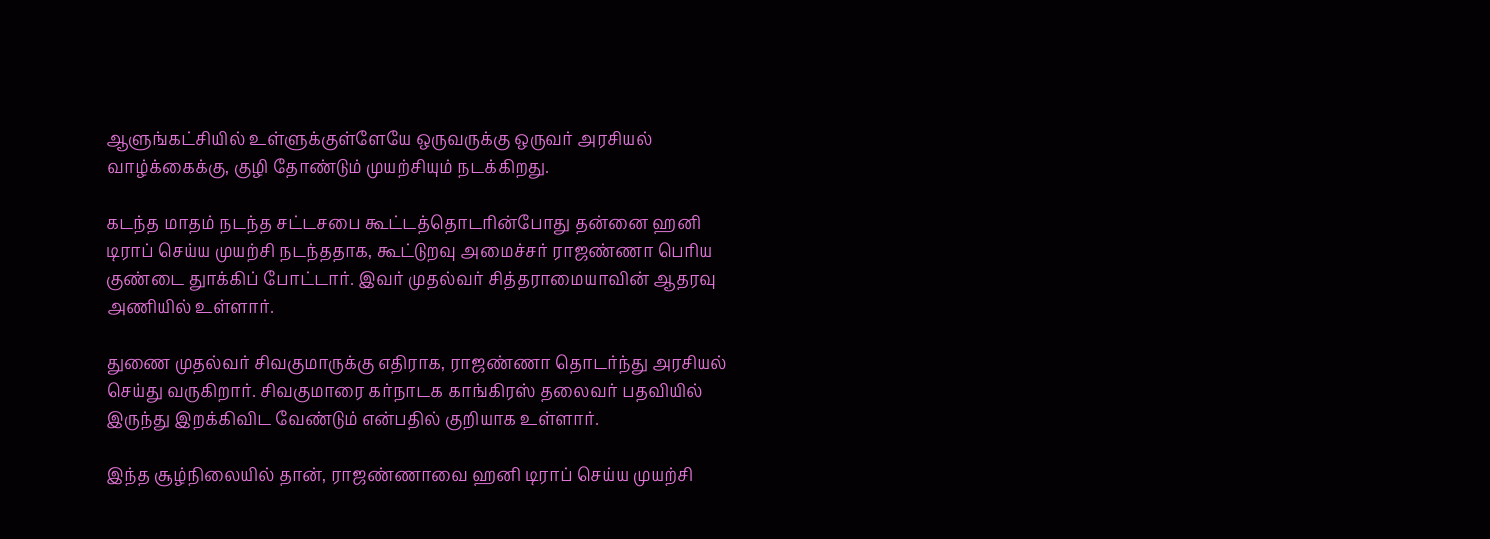ஆளுங்கட்சியில் உள்ளுக்குள்ளேயே ஒருவருக்கு ஒருவர் அரசியல் வாழ்க்கைக்கு, குழி தோண்டும் முயற்சியும் நடக்கிறது.

கடந்த மாதம் நடந்த சட்டசபை கூட்டத்தொடரின்போது தன்னை ஹனி டிராப் செய்ய முயற்சி நடந்ததாக, கூட்டுறவு அமைச்சர் ராஜண்ணா பெரிய குண்டை துாக்கிப் போட்டார். இவர் முதல்வர் சித்தராமையாவின் ஆதரவு அணியில் உள்ளார்.

துணை முதல்வர் சிவகுமாருக்கு எதிராக, ராஜண்ணா தொடர்ந்து அரசியல் செய்து வருகிறார். சிவகுமாரை கர்நாடக காங்கிரஸ் தலைவர் பதவியில் இருந்து இறக்கிவிட வேண்டும் என்பதில் குறியாக உள்ளார்.

இந்த சூழ்நிலையில் தான், ராஜண்ணாவை ஹனி டிராப் செய்ய முயற்சி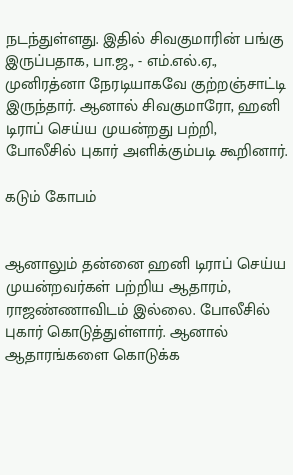நடந்துள்ளது. இதில் சிவகுமாரின் பங்கு இருப்பதாக, பா.ஜ., - எம்.எல்.ஏ., முனிரத்னா நேரடியாகவே குற்றஞ்சாட்டி இருந்தார். ஆனால் சிவகுமாரோ, ஹனி டிராப் செய்ய முயன்றது பற்றி, போலீசில் புகார் அளிக்கும்படி கூறினார்.

கடும் கோபம்


ஆனாலும் தன்னை ஹனி டிராப் செய்ய முயன்றவர்கள் பற்றிய ஆதாரம், ராஜண்ணாவிடம் இல்லை. போலீசில் புகார் கொடுத்துள்ளார். ஆனால் ஆதாரங்களை கொடுக்க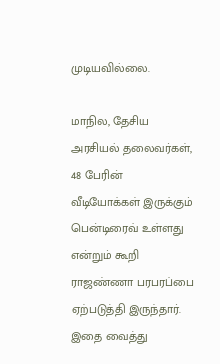முடியவில்லை.

மாநில, தேசிய அரசியல் தலைவர்கள், 48 பேரின் வீடியோக்கள் இருக்கும் பென்டிரைவ் உள்ளது என்றும் கூறி ராஜண்ணா பரபரப்பை ஏற்படுத்தி இருந்தார். இதை வைத்து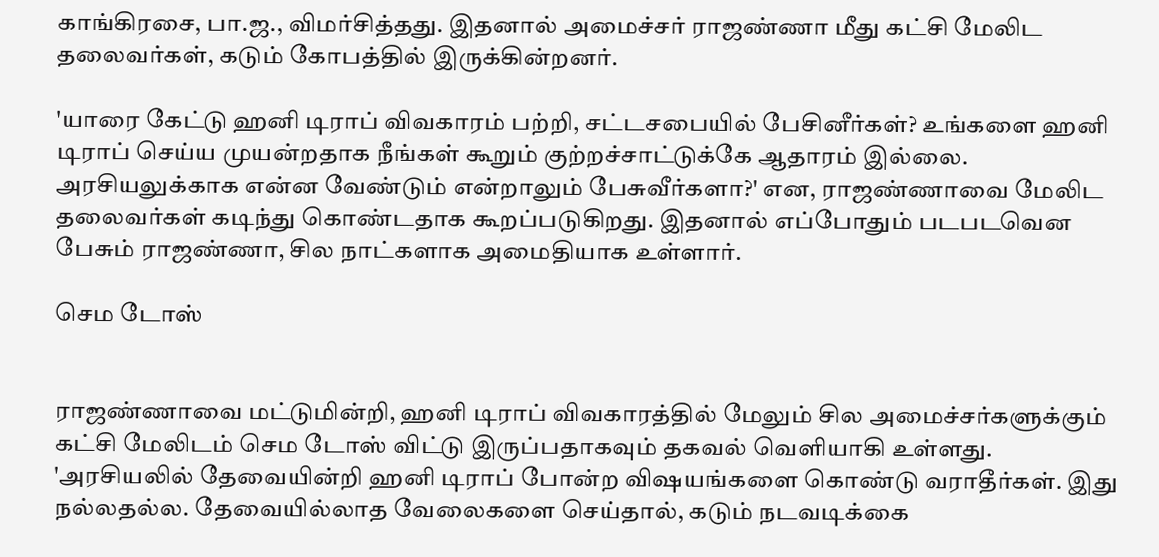காங்கிரசை, பா.ஜ., விமர்சித்தது. இதனால் அமைச்சர் ராஜண்ணா மீது கட்சி மேலிட தலைவர்கள், கடும் கோபத்தில் இருக்கின்றனர்.

'யாரை கேட்டு ஹனி டிராப் விவகாரம் பற்றி, சட்டசபையில் பேசினீர்கள்? உங்களை ஹனி டிராப் செய்ய முயன்றதாக நீங்கள் கூறும் குற்றச்சாட்டுக்கே ஆதாரம் இல்லை. அரசியலுக்காக என்ன வேண்டும் என்றாலும் பேசுவீர்களா?' என, ராஜண்ணாவை மேலிட தலைவர்கள் கடிந்து கொண்டதாக கூறப்படுகிறது. இதனால் எப்போதும் படபடவென பேசும் ராஜண்ணா, சில நாட்களாக அமைதியாக உள்ளார்.

செம டோஸ்


ராஜண்ணாவை மட்டுமின்றி, ஹனி டிராப் விவகாரத்தில் மேலும் சில அமைச்சர்களுக்கும் கட்சி மேலிடம் செம டோஸ் விட்டு இருப்பதாகவும் தகவல் வெளியாகி உள்ளது. 'அரசியலில் தேவையின்றி ஹனி டிராப் போன்ற விஷயங்களை கொண்டு வராதீர்கள். இது நல்லதல்ல. தேவையில்லாத வேலைகளை செய்தால், கடும் நடவடிக்கை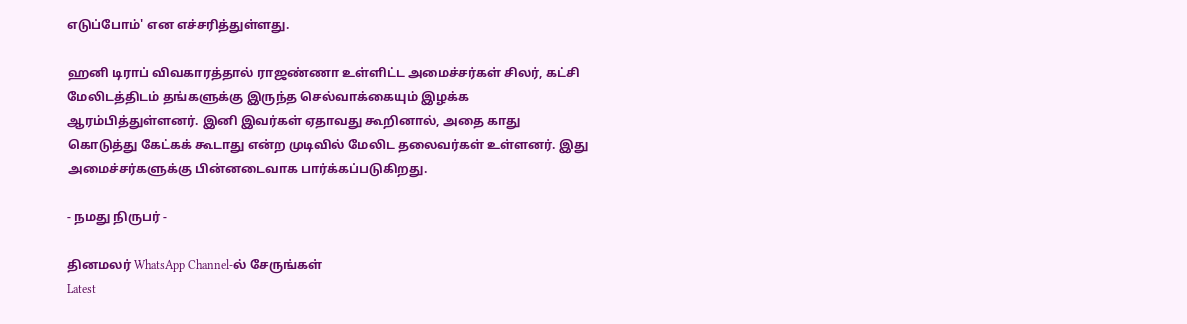எடுப்போம்' என எச்சரித்துள்ளது.

ஹனி டிராப் விவகாரத்தால் ராஜண்ணா உள்ளிட்ட அமைச்சர்கள் சிலர், கட்சி மேலிடத்திடம் தங்களுக்கு இருந்த செல்வாக்கையும் இழக்க ஆரம்பித்துள்ளனர். இனி இவர்கள் ஏதாவது கூறினால், அதை காது கொடுத்து கேட்கக் கூடாது என்ற முடிவில் மேலிட தலைவர்கள் உள்ளனர். இது அமைச்சர்களுக்கு பின்னடைவாக பார்க்கப்படுகிறது.

- நமது நிருபர் -

தினமலர் WhatsApp Channel-ல் சேருங்கள்
Latest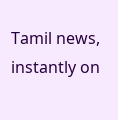Tamil news, instantly on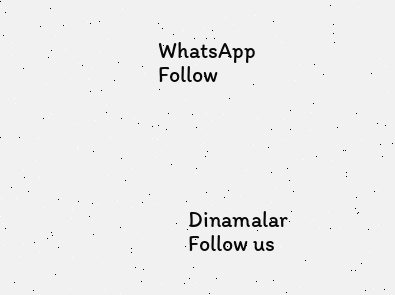WhatsApp
Follow





      Dinamalar
      Follow us